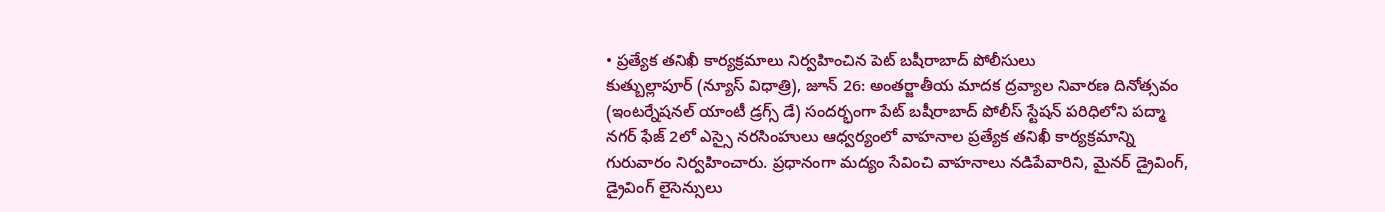• ప్రత్యేక తనిఖీ కార్యక్రమాలు నిర్వహించిన పెట్ బషీరాబాద్ పోలీసులు
కుత్బుల్లాపూర్ (న్యూస్ విధాత్రి), జూన్ 26: అంతర్జాతీయ మాదక ద్రవ్యాల నివారణ దినోత్సవం (ఇంటర్నేషనల్ యాంటీ డ్రగ్స్ డే) సందర్భంగా పేట్ బషీరాబాద్ పోలీస్ స్టేషన్ పరిధిలోని పద్మా నగర్ ఫేజ్ 2లో ఎస్సై నరసింహులు ఆధ్వర్యంలో వాహనాల ప్రత్యేక తనిఖీ కార్యక్రమాన్ని గురువారం నిర్వహించారు. ప్రధానంగా మద్యం సేవించి వాహనాలు నడిపేవారిని, మైనర్ డ్రైవింగ్, డ్రైవింగ్ లైసెన్సులు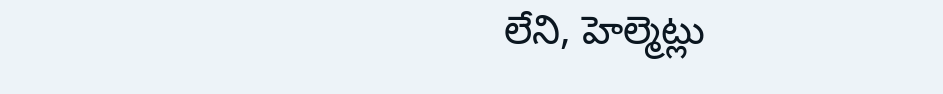లేని, హెల్మెట్లు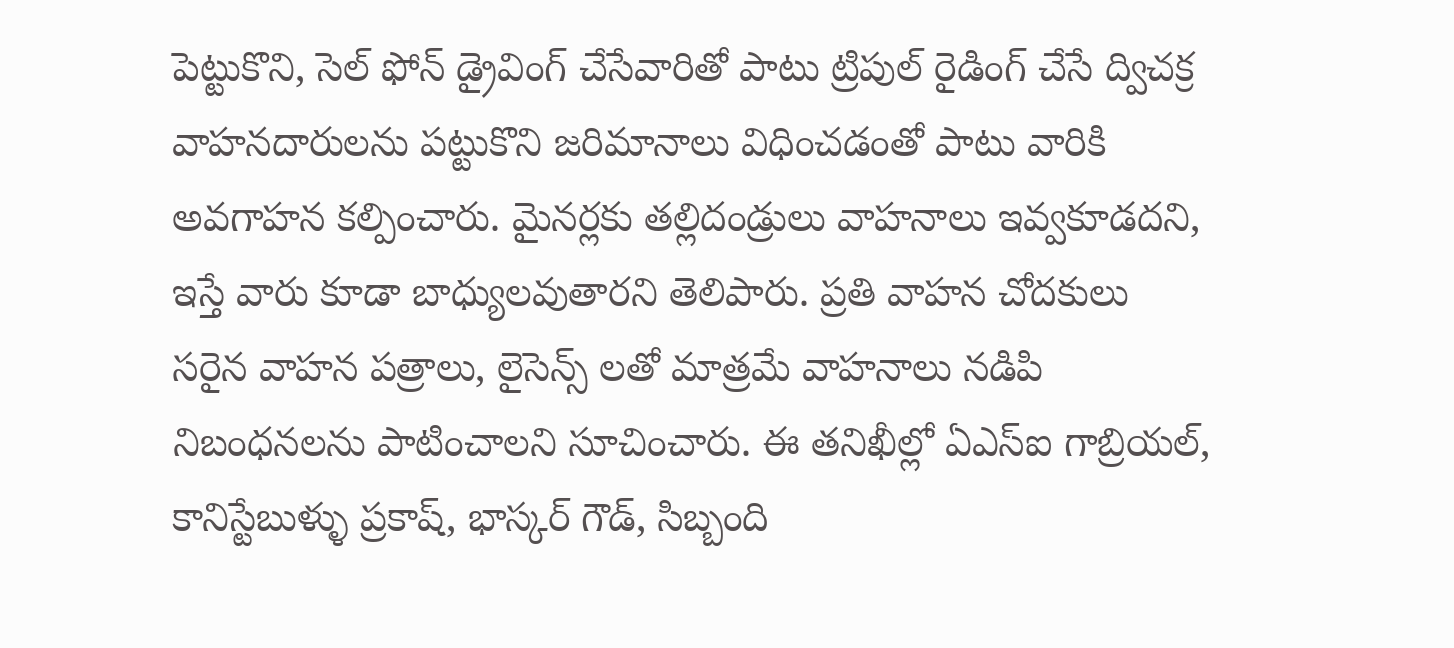పెట్టుకొని, సెల్ ఫోన్ డ్రైవింగ్ చేసేవారితో పాటు ట్రిపుల్ రైడింగ్ చేసే ద్విచక్ర వాహనదారులను పట్టుకొని జరిమానాలు విధించడంతో పాటు వారికి అవగాహన కల్పించారు. మైనర్లకు తల్లిదండ్రులు వాహనాలు ఇవ్వకూడదని, ఇస్తే వారు కూడా బాధ్యులవుతారని తెలిపారు. ప్రతి వాహన చోదకులు సరైన వాహన పత్రాలు, లైసెన్స్ లతో మాత్రమే వాహనాలు నడిపి నిబంధనలను పాటించాలని సూచించారు. ఈ తనిఖీల్లో ఏఎస్ఐ గాబ్రియల్, కానిస్టేబుళ్ళు ప్రకాష్, భాస్కర్ గౌడ్, సిబ్బంది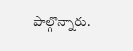పాల్గొన్నారు.